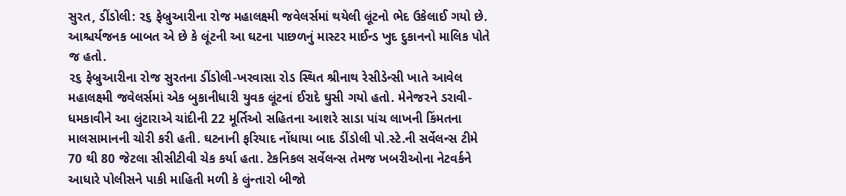સુરત, ડીંડોલી: ૨૬ ફેબ્રુઆરીના રોજ મહાલક્ષ્મી જવેલર્સમાં થયેલી લૂંટનો ભેદ ઉકેલાઈ ગયો છે. આશ્ચર્યજનક બાબત એ છે કે લૂંટની આ ઘટના પાછળનું માસ્ટર માઈન્ડ ખુદ દુકાનનો માલિક પોતે જ હતો.
૨૬ ફેબ્રુઆરીના રોજ સુરતના ડીંડોલી-ખરવાસા રોડ સ્થિત શ્રીનાથ રેસીડેન્સી ખાતે આવેલ મહાલક્ષ્મી જવેલર્સમાં એક બુકાનીધારી યુવક લૂંટનાં ઈરાદે ઘુસી ગયો હતો. મેનેજરને ડરાવી-ધમકાવીને આ લુંટારાએ ચાંદીની 22 મૂર્તિઓ સહિતના આશરે સાડા પાંચ લાખની કિંમતના માલસામાનની ચોરી કરી હતી. ઘટનાની ફરિયાદ નોંધાયા બાદ ડીંડોલી પો.સ્ટે.ની સર્વેલન્સ ટીમે 70 થી 80 જેટલા સીસીટીવી ચેક કર્યા હતા. ટેકનિકલ સર્વેલન્સ તેમજ ખબરીઓના નેટવર્કને આધારે પોલીસને પાકી માહિતી મળી કે લુંન્તારો બીજો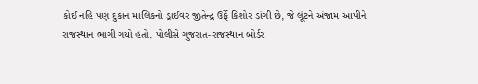કોઈ નહિ પણ દુકાન માલિકનો ડ્રાઈવર જીતેન્દ્ર ઉર્ફે કિશોર ડાંગી છે, જે લૂંટને અંજામ આપીને રાજસ્થાન ભાગી ગયો હતો. પોલીસે ગુજરાત-રાજસ્થાન બોર્ડર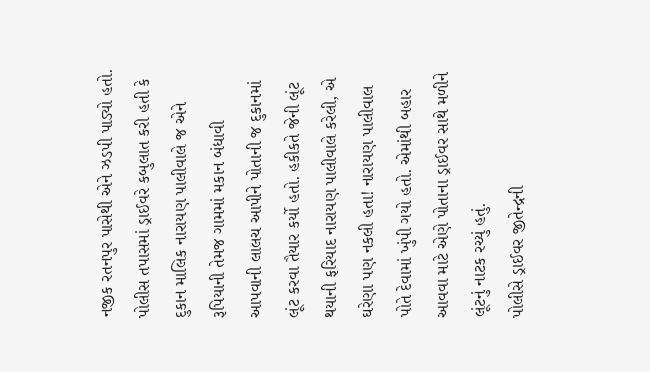નજીક રતનપુર પાસેથી એને ઝડપી પાડ્યો હતો.
પોલીસ તપાસમાં ડ્રાઈવરે કબુલાત કરી હતી કે દુકાન માલિક નારાયણ પાલીવાલે જ એને રૂપિયાની તેમજ ગામમાં મકાન બંધાવી આપવાની લાલચ આપીને પોતાની જ દુકાનમાં લૂંટ કરવા તૈયાર કર્યો હતો. હકીકતે જેની લૂંટ થયાની ફરિયાદ નારાયણ પાલીવાલે કરેલી, એ ઘરેણા પણ નકલી હતા! નારાયણ પાલીવાલ પોતે દેવામાં ખુંપી ગયો હતો. એમાંથી બહાર આવવા માટે એણે પોતાના ડ્રાઈવર સાથે મળીને લૂંટનું નાટક રચ્યું હતું.
પોલીસે ડ્રાઈવર જીતેન્દ્રની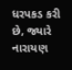ધરપકડ કરી છે, જ્યારે નારાયણ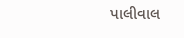પાલીવાલ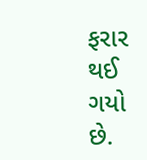ફરાર થઈ ગયો છે.